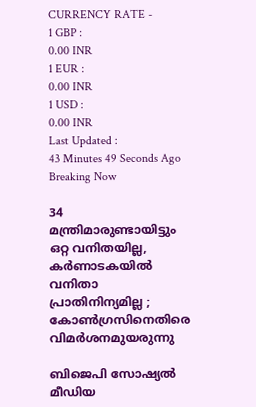CURRENCY RATE -
1 GBP :
0.00 INR
1 EUR :
0.00 INR
1 USD :
0.00 INR
Last Updated :
43 Minutes 49 Seconds Ago
Breaking Now

34 മന്ത്രിമാരുണ്ടായിട്ടും ഒറ്റ വനിതയില്ല, കര്‍ണാടകയില്‍ വനിതാ പ്രാതിനിന്യമില്ല ; കോണ്‍ഗ്രസിനെതിരെ വിമര്‍ശനമുയരുന്നു

ബിജെപി സോഷ്യല്‍ മീഡിയ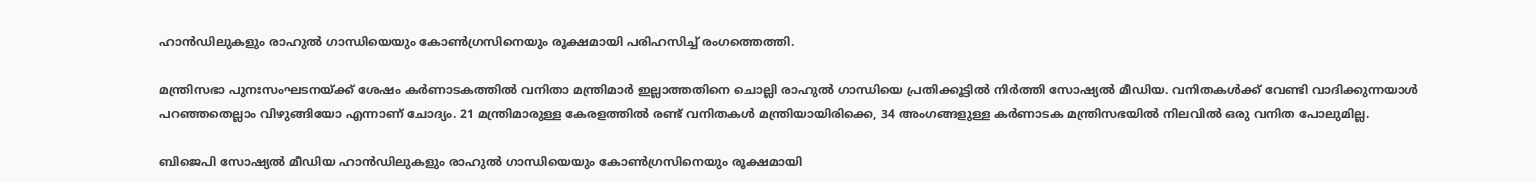ഹാന്‍ഡിലുകളും രാഹുല്‍ ഗാന്ധിയെയും കോണ്‍ഗ്രസിനെയും രൂക്ഷമായി പരിഹസിച്ച് രംഗത്തെത്തി.

മന്ത്രിസഭാ പുനഃസംഘടനയ്ക്ക് ശേഷം കര്‍ണാടകത്തില്‍ വനിതാ മന്ത്രിമാര്‍ ഇല്ലാത്തതിനെ ചൊല്ലി രാഹുല്‍ ഗാന്ധിയെ പ്രതിക്കൂട്ടില്‍ നിര്‍ത്തി സോഷ്യല്‍ മീഡിയ. വനിതകള്‍ക്ക് വേണ്ടി വാദിക്കുന്നയാള്‍ പറഞ്ഞതെല്ലാം വിഴുങ്ങിയോ എന്നാണ് ചോദ്യം. 21 മന്ത്രിമാരുള്ള കേരളത്തില്‍ രണ്ട് വനിതകള്‍ മന്ത്രിയായിരിക്കെ, 34 അംഗങ്ങളുള്ള കര്‍ണാടക മന്ത്രിസഭയില്‍ നിലവില്‍ ഒരു വനിത പോലുമില്ല.

ബിജെപി സോഷ്യല്‍ മീഡിയ ഹാന്‍ഡിലുകളും രാഹുല്‍ ഗാന്ധിയെയും കോണ്‍ഗ്രസിനെയും രൂക്ഷമായി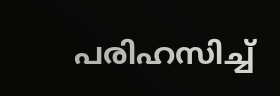പരിഹസിച്ച്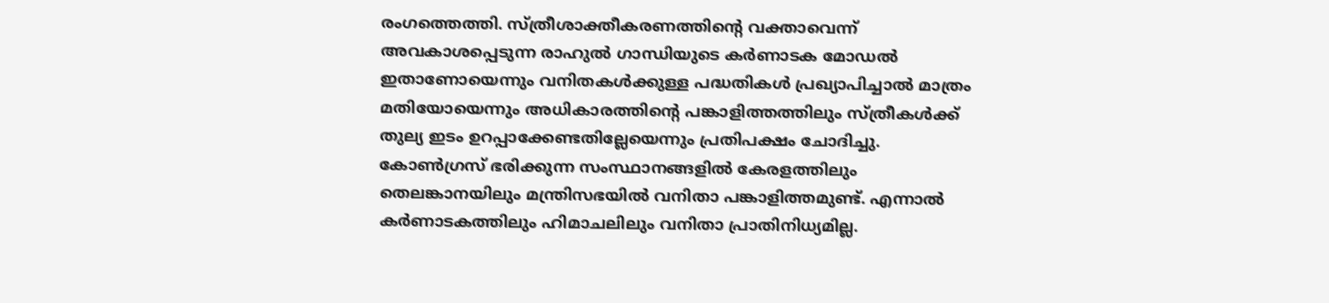രംഗത്തെത്തി. സ്ത്രീശാക്തീകരണത്തിന്റെ വക്താവെന്ന് അവകാശപ്പെടുന്ന രാഹുല്‍ ഗാന്ധിയുടെ കര്‍ണാടക മോഡല്‍ ഇതാണോയെന്നും വനിതകള്‍ക്കുള്ള പദ്ധതികള്‍ പ്രഖ്യാപിച്ചാല്‍ മാത്രം മതിയോയെന്നും അധികാരത്തിന്റെ പങ്കാളിത്തത്തിലും സ്ത്രീകള്‍ക്ക് തുല്യ ഇടം ഉറപ്പാക്കേണ്ടതില്ലേയെന്നും പ്രതിപക്ഷം ചോദിച്ചു. കോണ്‍ഗ്രസ് ഭരിക്കുന്ന സംസ്ഥാനങ്ങളില്‍ കേരളത്തിലും തെലങ്കാനയിലും മന്ത്രിസഭയില്‍ വനിതാ പങ്കാളിത്തമുണ്ട്. എന്നാല്‍ കര്‍ണാടകത്തിലും ഹിമാചലിലും വനിതാ പ്രാതിനിധ്യമില്ല.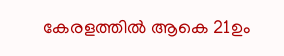കേരളത്തില്‍ ആകെ 21ഉം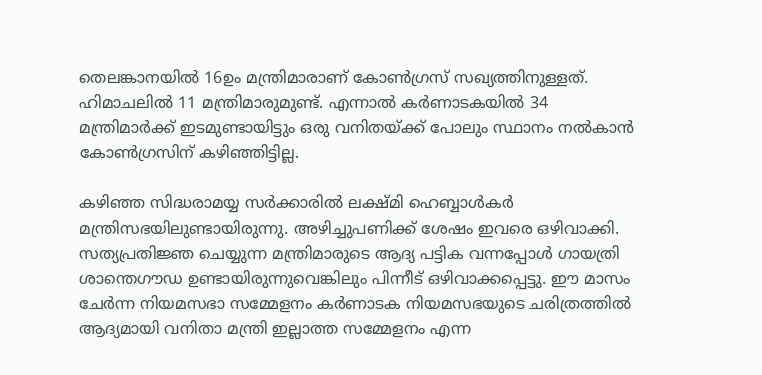തെലങ്കാനയില്‍ 16ഉം മന്ത്രിമാരാണ് കോണ്‍ഗ്രസ് സഖ്യത്തിനുള്ളത്. ഹിമാചലില്‍ 11 മന്ത്രിമാരുമുണ്ട്. എന്നാല്‍ കര്‍ണാടകയില്‍ 34 മന്ത്രിമാര്‍ക്ക് ഇടമുണ്ടായിട്ടും ഒരു വനിതയ്ക്ക് പോലും സ്ഥാനം നല്‍കാന്‍ കോണ്‍ഗ്രസിന് കഴിഞ്ഞിട്ടില്ല.

കഴിഞ്ഞ സിദ്ധരാമയ്യ സര്‍ക്കാരില്‍ ലക്ഷ്മി ഹെബ്ബാള്‍കര്‍ മന്ത്രിസഭയിലുണ്ടായിരുന്നു. അഴിച്ചുപണിക്ക് ശേഷം ഇവരെ ഒഴിവാക്കി. സത്യപ്രതിജ്ഞ ചെയ്യുന്ന മന്ത്രിമാരുടെ ആദ്യ പട്ടിക വന്നപ്പോള്‍ ഗായത്രി ശാന്തെഗൗഡ ഉണ്ടായിരുന്നുവെങ്കിലും പിന്നീട് ഒഴിവാക്കപ്പെട്ടു. ഈ മാസം ചേര്‍ന്ന നിയമസഭാ സമ്മേളനം കര്‍ണാടക നിയമസഭയുടെ ചരിത്രത്തില്‍ ആദ്യമായി വനിതാ മന്ത്രി ഇല്ലാത്ത സമ്മേളനം എന്ന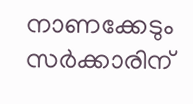നാണക്കേടും സര്‍ക്കാരിന്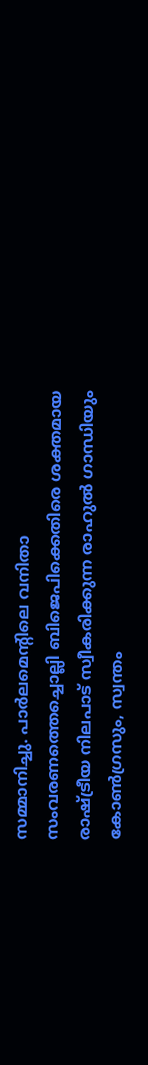സമ്മാനിച്ചു. പാര്‍ലമെന്റിലെ വനിതാ സംവരണത്തെച്ചൊല്ലി ബിജെപിക്കെതിരെ ശക്തമായ രാഷ്ട്രീയ നിലപാട് സ്വീകരിക്കുന്ന രാഹുല്‍ ഗാന്ധിയും കോണ്‍ഗ്രസും, സ്വന്തം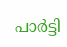പാര്‍ട്ടി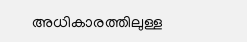അധികാരത്തിലുള്ള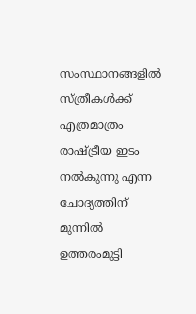സംസ്ഥാനങ്ങളില്‍ സ്ത്രീകള്‍ക്ക് എത്രമാത്രം രാഷ്ട്രീയ ഇടം നല്‍കുന്നു എന്ന ചോദ്യത്തിന് മുന്നില്‍ ഉത്തരംമുട്ടി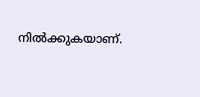നില്‍ക്കുകയാണ്.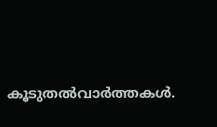കൂടുതല്‍വാര്‍ത്തകള്‍.